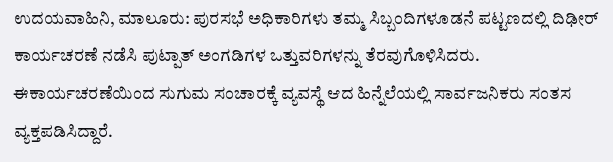ಉದಯವಾಹಿನಿ, ಮಾಲೂರು: ಪುರಸಭೆ ಅಧಿಕಾರಿಗಳು ತಮ್ಮ ಸಿಬ್ಬಂದಿಗಳೂಡನೆ ಪಟ್ಟಣದಲ್ಲಿ ದಿಢೀರ್ ಕಾರ್ಯಚರಣೆ ನಡೆಸಿ ಪುಟ್ಪಾತ್ ಅಂಗಡಿಗಳ ಒತ್ತುವರಿಗಳನ್ನು ತೆರವುಗೊಳಿಸಿದರು. ಈಕಾರ್ಯಚರಣೆಯಿಂದ ಸುಗುಮ ಸಂಚಾರಕ್ಕೆ ವ್ಯವಸ್ಥೆ ಆದ ಹಿನ್ನೆಲೆಯಲ್ಲಿ ಸಾರ್ವಜನಿಕರು ಸಂತಸ ವ್ಯಕ್ತಪಡಿಸಿದ್ದಾರೆ.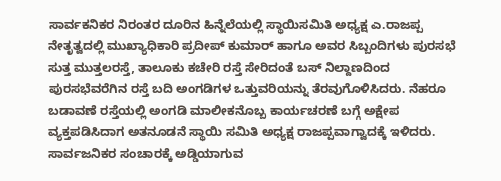ಸಾರ್ವಕನಿಕರ ನಿರಂತರ ದೂರಿನ ಹಿನ್ನೆಲೆಯಲ್ಲಿ ಸ್ಥಾಯಿಸಮಿತಿ ಅಧ್ಯಕ್ಷ ಎ.ರಾಜಪ್ಪ ನೇತೃತ್ವದಲ್ಲಿ ಮುಖ್ಯಾಧಿಕಾರಿ ಪ್ರದೀಪ್ ಕುಮಾರ್ ಹಾಗೂ ಅವರ ಸಿಬ್ಬಂದಿಗಳು ಪುರಸಭೆ ಸುತ್ತ ಮುತ್ತಲರಸ್ತೆ, ತಾಲೂಕು ಕಚೇರಿ ರಸ್ತೆ ಸೇರಿದಂತೆ ಬಸ್ ನಿಲ್ದಾಣದಿಂದ ಪುರಸಭೆವರೆಗಿನ ರಸ್ತೆ ಬದಿ ಅಂಗಡಿಗಳ ಒತ್ತುವರಿಯನ್ನು ತೆರವುಗೊಳಿಸಿದರು. ನೆಹರೂ ಬಡಾವಣೆ ರಸ್ತೆಯಲ್ಲಿ ಅಂಗಡಿ ಮಾಲೀಕನೊಬ್ಬ ಕಾರ್ಯಚರಣೆ ಬಗ್ಗೆ ಅಕ್ಷೇಪ ವ್ಯಕ್ತಪಡಿಸಿದಾಗ ಅತನೂಡನೆ ಸ್ಥಾಯಿ ಸಮಿತಿ ಅಧ್ಯಕ್ಷ ರಾಜಪ್ಪವಾಗ್ವಾದಕ್ಕೆ ಇಳಿದರು. ಸಾರ್ವಜನಿಕರ ಸಂಚಾರಕ್ಕೆ ಅಡ್ಡಿಯಾಗುವ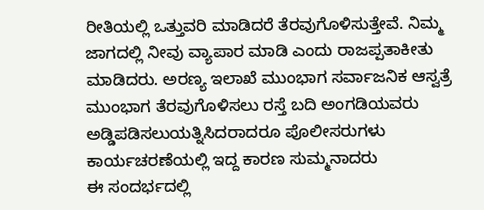ರೀತಿಯಲ್ಲಿ ಒತ್ತುವರಿ ಮಾಡಿದರೆ ತೆರವುಗೊಳಿಸುತ್ತೇವೆ. ನಿಮ್ಮ ಜಾಗದಲ್ಲಿ ನೀವು ವ್ಯಾಪಾರ ಮಾಡಿ ಎಂದು ರಾಜಪ್ಪತಾಕೀತು ಮಾಡಿದರು. ಅರಣ್ಯ ಇಲಾಖೆ ಮುಂಭಾಗ ಸರ್ವಾಜನಿಕ ಆಸ್ವತ್ರೆ ಮುಂಭಾಗ ತೆರವುಗೊಳಿಸಲು ರಸ್ತೆ ಬದಿ ಅಂಗಡಿಯವರು ಅಡ್ಡಿಪಡಿಸಲುಯತ್ನಿಸಿದರಾದರೂ ಪೊಲೀಸರುಗಳು ಕಾರ್ಯಚರಣೆಯಲ್ಲಿ ಇದ್ದ ಕಾರಣ ಸುಮ್ಮನಾದರು
ಈ ಸಂದರ್ಭದಲ್ಲಿ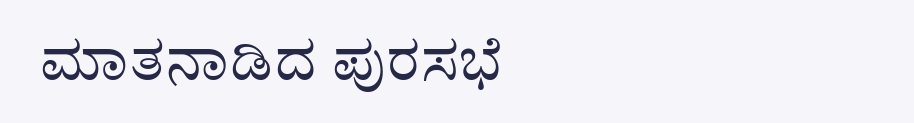ಮಾತನಾಡಿದ ಪುರಸಭೆ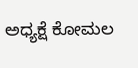ಅಧ್ಯಕ್ಷೆ ಕೋಮಲ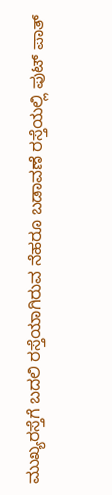ಮುಖ್ಯರಸ್ತೆಗೆ ಬದಲಿ ರಸ್ತೆಯಾಗಿರುವ ನೆಹರೂ ಬಡಾವಣೆ ರಸ್ತೆಯಲ್ಲಿ ಪುಟ್ ಪಾತ್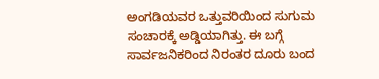ಅಂಗಡಿಯವರ ಒತ್ತುವರಿಯಿಂದ ಸುಗುಮ ಸಂಚಾರಕ್ಕೆ ಅಡ್ಡಿಯಾಗಿತ್ತು. ಈ ಬಗ್ಗೆ ಸಾರ್ವಜನಿಕರಿಂದ ನಿರಂತರ ದೂರು ಬಂದ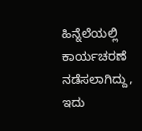ಹಿನ್ನೆಲೆಯಲ್ಲಿ ಕಾರ್ಯಚರಣೆ ನಡೆಸಲಾಗಿದ್ದು, ಇದು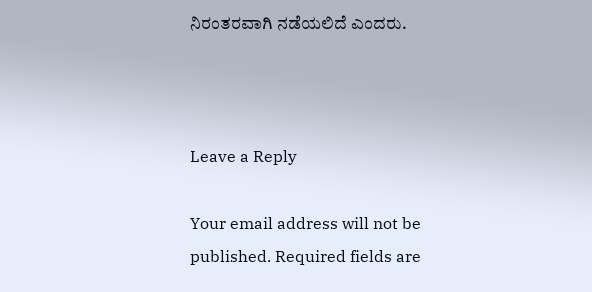ನಿರಂತರವಾಗಿ ನಡೆಯಲಿದೆ ಎಂದರು.



Leave a Reply

Your email address will not be published. Required fields are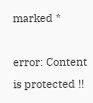marked *

error: Content is protected !!